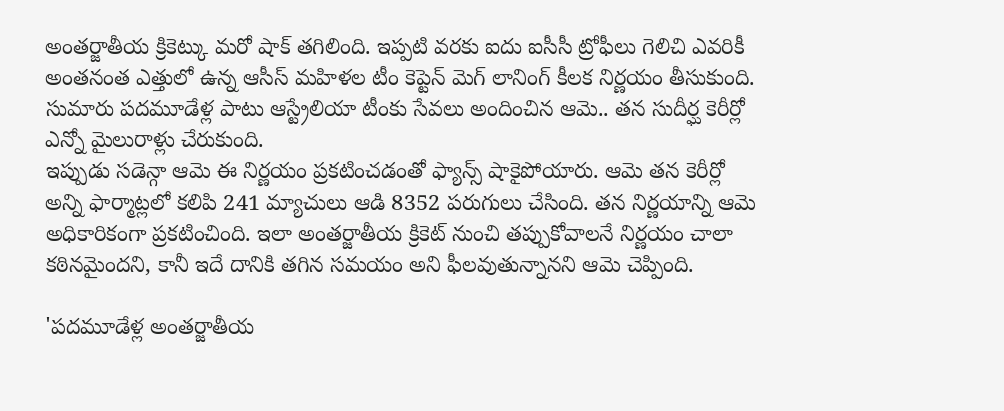అంతర్జాతీయ క్రికెట్కు మరో షాక్ తగిలింది. ఇప్పటి వరకు ఐదు ఐసీసీ ట్రోఫీలు గెలిచి ఎవరికీ అంతనంత ఎత్తులో ఉన్న ఆసీస్ మహిళల టీం కెప్టెన్ మెగ్ లానింగ్ కీలక నిర్ణయం తీసుకుంది. సుమారు పదమూడేళ్ల పాటు ఆస్ట్రేలియా టీంకు సేవలు అందించిన ఆమె.. తన సుదీర్ఘ కెరీర్లో ఎన్నో మైలురాళ్లు చేరుకుంది.
ఇప్పుడు సడెన్గా ఆమె ఈ నిర్ణయం ప్రకటించడంతో ఫ్యాన్స్ షాకైపోయారు. ఆమె తన కెరీర్లో అన్ని ఫార్మాట్లలో కలిపి 241 మ్యాచులు ఆడి 8352 పరుగులు చేసింది. తన నిర్ణయాన్ని ఆమె అధికారికంగా ప్రకటించింది. ఇలా అంతర్జాతీయ క్రికెట్ నుంచి తప్పుకోవాలనే నిర్ణయం చాలా కఠినమైందని, కానీ ఇదే దానికి తగిన సమయం అని ఫీలవుతున్నానని ఆమె చెప్పింది.

'పదమూడేళ్ల అంతర్జాతీయ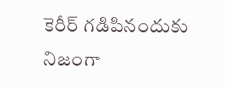కెరీర్ గడిపినందుకు నిజంగా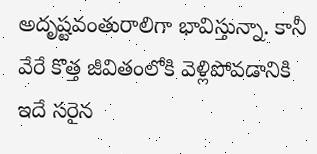అదృష్టవంతురాలిగా భావిస్తున్నా. కానీ వేరే కొత్త జీవితంలోకి వెళ్లిపోవడానికి ఇదే సరైన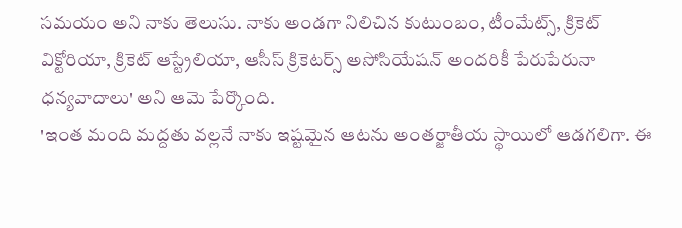సమయం అని నాకు తెలుసు. నాకు అండగా నిలిచిన కుటుంబం, టీంమేట్స్, క్రికెట్ విక్టోరియా, క్రికెట్ ఆస్ట్రేలియా, ఆసీస్ క్రికెటర్స్ అసోసియేషన్ అందరికీ పేరుపేరునా ధన్యవాదాలు' అని ఆమె పేర్కొంది.
'ఇంత మంది మద్దతు వల్లనే నాకు ఇష్టమైన ఆటను అంతర్జాతీయ స్థాయిలో ఆడగలిగా. ఈ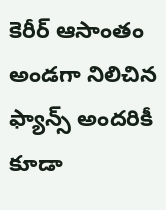కెరీర్ ఆసాంతం అండగా నిలిచిన ఫ్యాన్స్ అందరికీ కూడా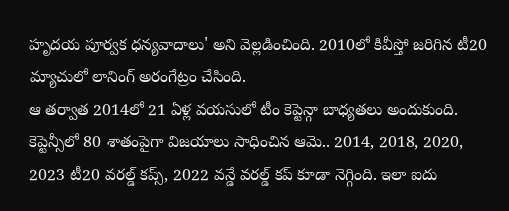హృదయ పూర్వక ధన్యవాదాలు' అని వెల్లడించింది. 2010లో కివీస్తో జరిగిన టీ20 మ్యాచులో లానింగ్ అరంగేట్రం చేసింది.
ఆ తర్వాత 2014లో 21 ఏళ్ల వయసులో టీం కెప్టెన్గా బాధ్యతలు అందుకుంది. కెప్టెన్సీలో 80 శాతంపైగా విజయాలు సాధించిన ఆమె.. 2014, 2018, 2020, 2023 టీ20 వరల్డ్ కప్స్, 2022 వన్డే వరల్డ్ కప్ కూడా నెగ్గింది. ఇలా ఐదు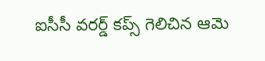ఐసీసీ వరర్డ్ కప్స్ గెలిచిన ఆమె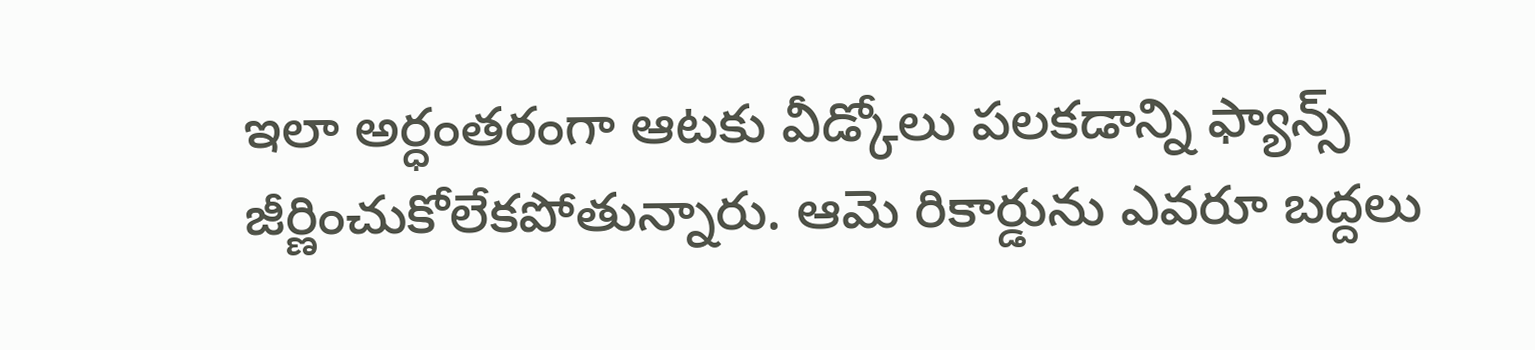ఇలా అర్ధంతరంగా ఆటకు వీడ్కోలు పలకడాన్ని ఫ్యాన్స్ జీర్ణించుకోలేకపోతున్నారు. ఆమె రికార్డును ఎవరూ బద్దలు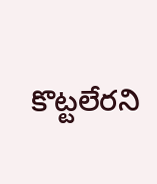కొట్టలేరని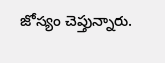జోస్యం చెప్తున్నారు.